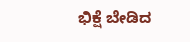ಭಿಕ್ಷೆ ಬೇಡಿದ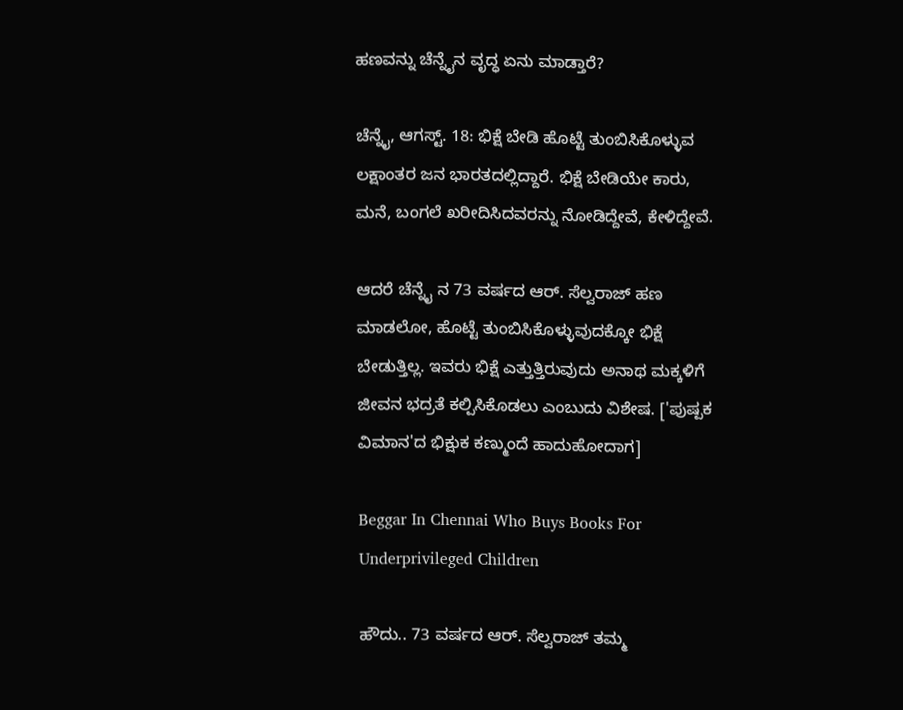ಹಣವನ್ನು ಚೆನ್ನೈನ ವೃದ್ಧ ಏನು ಮಾಡ್ತಾರೆ?

ಚೆನ್ನೈ, ಆಗಸ್ಟ್. 18: ಭಿಕ್ಷೆ ಬೇಡಿ ಹೊಟ್ಟೆ ತುಂಬಿಸಿಕೊಳ್ಳುವ ಲಕ್ಷಾಂತರ ಜನ ಭಾರತದಲ್ಲಿದ್ದಾರೆ. ಭಿಕ್ಷೆ ಬೇಡಿಯೇ ಕಾರು, ಮನೆ, ಬಂಗಲೆ ಖರೀದಿಸಿದವರನ್ನು ನೋಡಿದ್ದೇವೆ, ಕೇಳಿದ್ದೇವೆ.

ಆದರೆ ಚೆನ್ನೈ ನ 73 ವರ್ಷದ ಆರ್. ಸೆಲ್ವರಾಜ್ ಹಣ ಮಾಡಲೋ, ಹೊಟ್ಟೆ ತುಂಬಿಸಿಕೊಳ್ಳುವುದಕ್ಕೋ ಭಿಕ್ಷೆ ಬೇಡುತ್ತಿಲ್ಲ. ಇವರು ಭಿಕ್ಷೆ ಎತ್ತುತ್ತಿರುವುದು ಅನಾಥ ಮಕ್ಕಳಿಗೆ ಜೀವನ ಭದ್ರತೆ ಕಲ್ಪಿಸಿಕೊಡಲು ಎಂಬುದು ವಿಶೇಷ. ['ಪುಷ್ಪಕ ವಿಮಾನ'ದ ಭಿಕ್ಷುಕ ಕಣ್ಮುಂದೆ ಹಾದುಹೋದಾಗ]

Beggar In Chennai Who Buys Books For Underprivileged Children

ಹೌದು.. 73 ವರ್ಷದ ಆರ್. ಸೆಲ್ವರಾಜ್ ತಮ್ಮ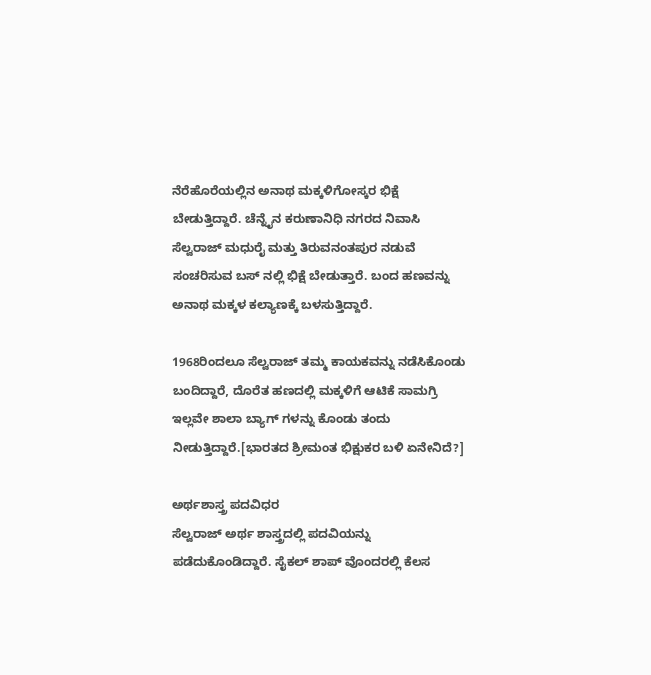ನೆರೆಹೊರೆಯಲ್ಲಿನ ಅನಾಥ ಮಕ್ಕಳಿಗೋಸ್ಕರ ಭಿಕ್ಷೆ ಬೇಡುತ್ತಿದ್ದಾರೆ. ಚೆನ್ನೈನ ಕರುಣಾನಿಧಿ ನಗರದ ನಿವಾಸಿ ಸೆಲ್ವರಾಜ್ ಮಧುರೈ ಮತ್ತು ತಿರುವನಂತಪುರ ನಡುವೆ ಸಂಚರಿಸುವ ಬಸ್ ನಲ್ಲಿ ಭಿಕ್ಷೆ ಬೇಡುತ್ತಾರೆ. ಬಂದ ಹಣವನ್ನು ಅನಾಥ ಮಕ್ಕಳ ಕಲ್ಯಾಣಕ್ಕೆ ಬಳಸುತ್ತಿದ್ದಾರೆ.

1968ರಿಂದಲೂ ಸೆಲ್ವರಾಜ್ ತಮ್ಮ ಕಾಯಕವನ್ನು ನಡೆಸಿಕೊಂಡು ಬಂದಿದ್ದಾರೆ, ದೊರೆತ ಹಣದಲ್ಲಿ ಮಕ್ಕಳಿಗೆ ಆಟಿಕೆ ಸಾಮಗ್ರಿ ಇಲ್ಲವೇ ಶಾಲಾ ಬ್ಯಾಗ್ ಗಳನ್ನು ಕೊಂಡು ತಂದು ನೀಡುತ್ತಿದ್ದಾರೆ.[ಭಾರತದ ಶ್ರೀಮಂತ ಭಿಕ್ಷುಕರ ಬಳಿ ಏನೇನಿದೆ?]

ಅರ್ಥಶಾಸ್ತ್ರ ಪದವಿಧರ
ಸೆಲ್ವರಾಜ್ ಅರ್ಥ ಶಾಸ್ತ್ರದಲ್ಲಿ ಪದವಿಯನ್ನು ಪಡೆದುಕೊಂಡಿದ್ದಾರೆ. ಸೈಕಲ್ ಶಾಪ್ ವೊಂದರಲ್ಲಿ ಕೆಲಸ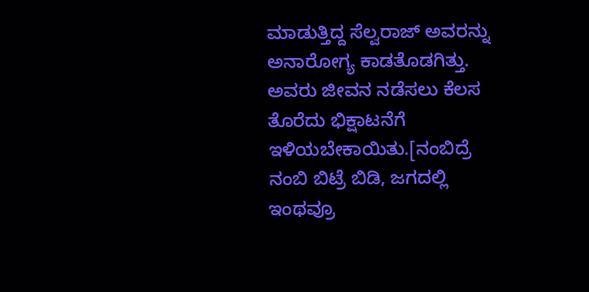ಮಾಡುತ್ತಿದ್ದ ಸೆಲ್ವರಾಜ್ ಅವರನ್ನು ಅನಾರೋಗ್ಯ ಕಾಡತೊಡಗಿತ್ತು. ಅವರು ಜೀವನ ನಡೆಸಲು ಕೆಲಸ ತೊರೆದು ಭಿಕ್ಷಾಟನೆಗೆ ಇಳಿಯಬೇಕಾಯಿತು.[ನಂಬಿದ್ರೆ ನಂಬಿ ಬಿಟ್ರೆ ಬಿಡಿ, ಜಗದಲ್ಲಿ ಇಂಥವ್ರೂ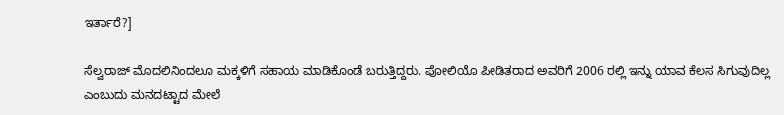ಇರ್ತಾರೆ?]

ಸೆಲ್ವರಾಜ್ ಮೊದಲಿನಿಂದಲೂ ಮಕ್ಕಳಿಗೆ ಸಹಾಯ ಮಾಡಿಕೊಂಡೆ ಬರುತ್ತಿದ್ದರು. ಪೋಲಿಯೊ ಪೀಡಿತರಾದ ಅವರಿಗೆ 2006 ರಲ್ಲಿ ಇನ್ನು ಯಾವ ಕೆಲಸ ಸಿಗುವುದಿಲ್ಲ ಎಂಬುದು ಮನದಟ್ಟಾದ ಮೇಲೆ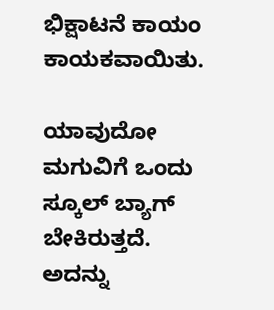ಭಿಕ್ಷಾಟನೆ ಕಾಯಂ ಕಾಯಕವಾಯಿತು.

ಯಾವುದೋ ಮಗುವಿಗೆ ಒಂದು ಸ್ಕೂಲ್ ಬ್ಯಾಗ್ ಬೇಕಿರುತ್ತದೆ. ಅದನ್ನು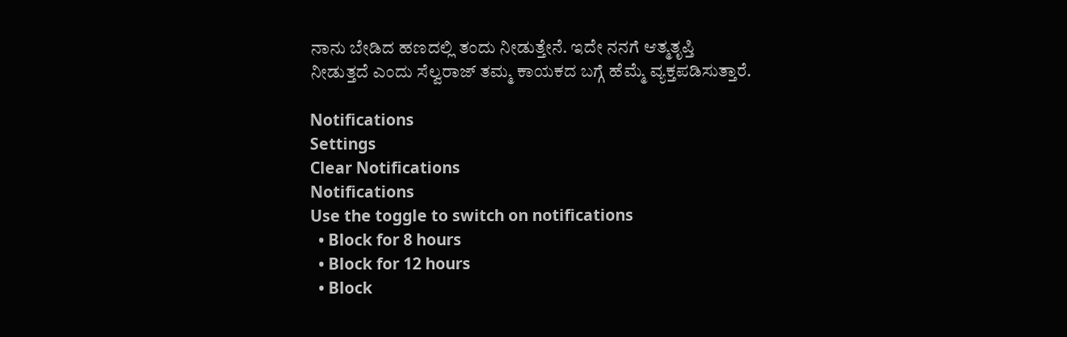ನಾನು ಬೇಡಿದ ಹಣದಲ್ಲಿ ತಂದು ನೀಡುತ್ತೇನೆ. ಇದೇ ನನಗೆ ಆತ್ಮತೃಪ್ತಿ ನೀಡುತ್ತದೆ ಎಂದು ಸೆಲ್ವರಾಜ್ ತಮ್ಮ ಕಾಯಕದ ಬಗ್ಗೆ ಹೆಮ್ಮೆ ವ್ಯಕ್ತಪಡಿಸುತ್ತಾರೆ.

Notifications
Settings
Clear Notifications
Notifications
Use the toggle to switch on notifications
  • Block for 8 hours
  • Block for 12 hours
  • Block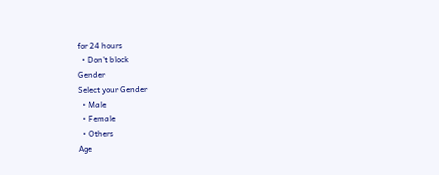for 24 hours
  • Don't block
Gender
Select your Gender
  • Male
  • Female
  • Others
Age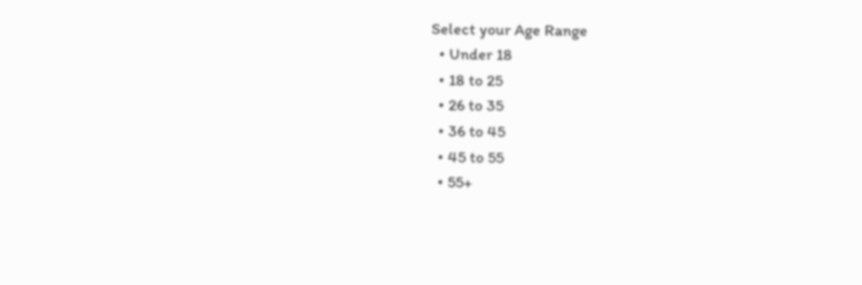Select your Age Range
  • Under 18
  • 18 to 25
  • 26 to 35
  • 36 to 45
  • 45 to 55
  • 55+